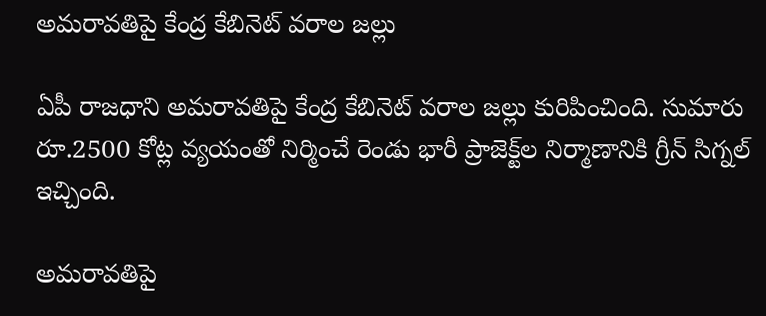అమరావతిపై కేంద్ర కేబినెట్ వరాల జల్లు

ఏపీ రాజధాని అమరావతిపై కేంద్ర కేబినెట్ వరాల జల్లు కురిపించింది. సుమారు రూ.2500 కోట్ల వ్యయంతో నిర్మించే రెండు భారీ ప్రాజెక్ట్‌ల నిర్మాణానికి గ్రీన్ సిగ్నల్ ఇచ్చింది.

అమరావతిపై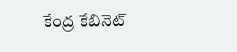కేంద్ర కేబినెట్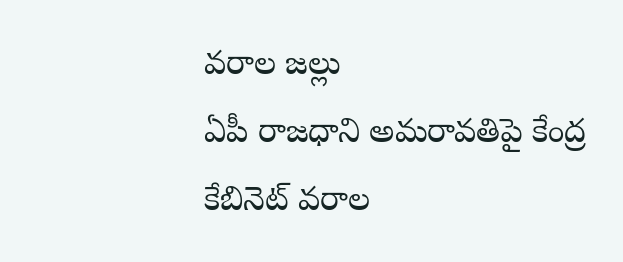వరాల జల్లు
ఏపీ రాజధాని అమరావతిపై కేంద్ర కేబినెట్ వరాల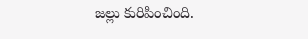జల్లు కురిపించింది.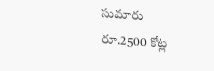సుమారు రూ.2500 కోట్ల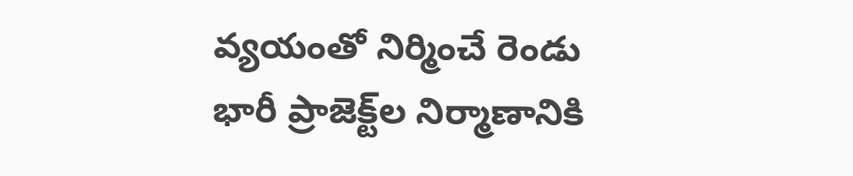వ్యయంతో నిర్మించే రెండు భారీ ప్రాజెక్ట్‌ల నిర్మాణానికి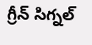గ్రీన్ సిగ్నల్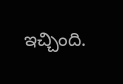ఇచ్చింది.